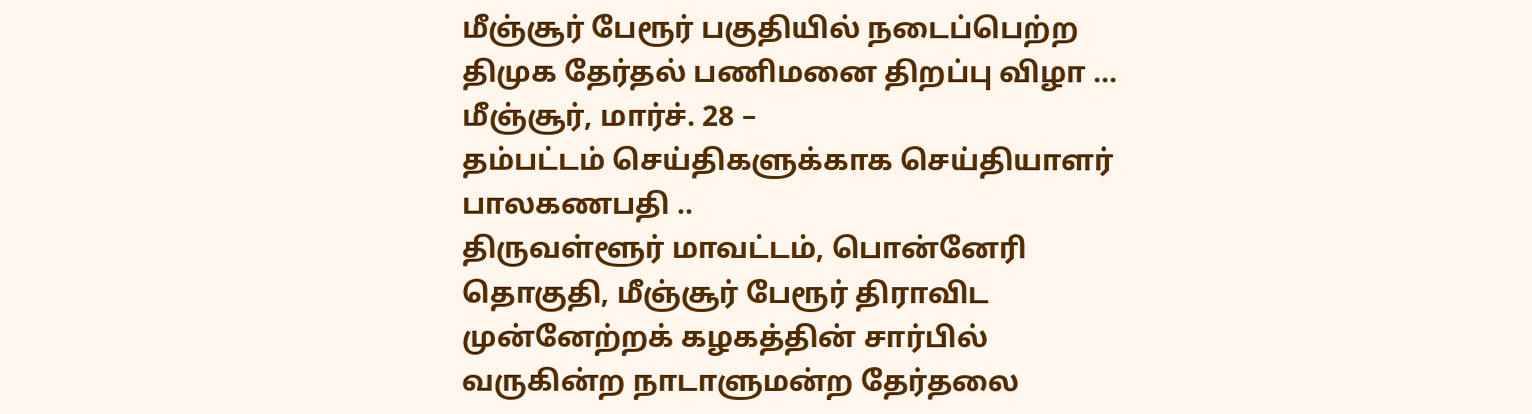மீஞ்சூர் பேரூர் பகுதியில் நடைப்பெற்ற திமுக தேர்தல் பணிமனை திறப்பு விழா …
மீஞ்சூர், மார்ச். 28 –
தம்பட்டம் செய்திகளுக்காக செய்தியாளர் பாலகணபதி ..
திருவள்ளூர் மாவட்டம், பொன்னேரி தொகுதி, மீஞ்சூர் பேரூர் திராவிட முன்னேற்றக் கழகத்தின் சார்பில் வருகின்ற நாடாளுமன்ற தேர்தலை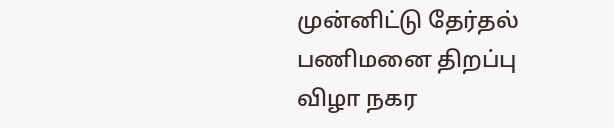முன்னிட்டு தேர்தல் பணிமனை திறப்பு விழா நகர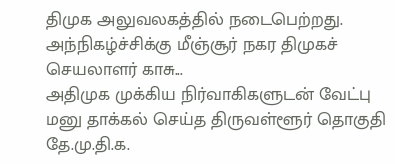திமுக அலுவலகத்தில் நடைபெற்றது.
அந்நிகழ்ச்சிக்கு மீஞ்சூர் நகர திமுகச் செயலாளர் காசு...
அதிமுக முக்கிய நிர்வாகிகளுடன் வேட்பு மனு தாக்கல் செய்த திருவள்ளூர் தொகுதி தே.மு.தி.க.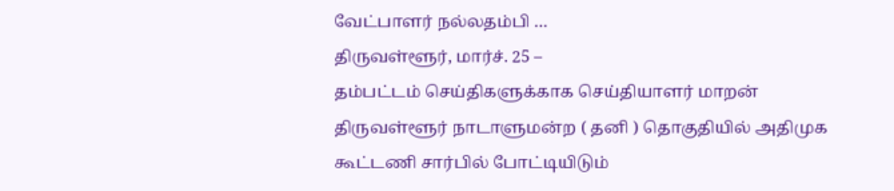வேட்பாளர் நல்லதம்பி …
திருவள்ளூர், மார்ச். 25 –
தம்பட்டம் செய்திகளுக்காக செய்தியாளர் மாறன்
திருவள்ளூர் நாடாளுமன்ற ( தனி ) தொகுதியில் அதிமுக கூட்டணி சார்பில் போட்டியிடும்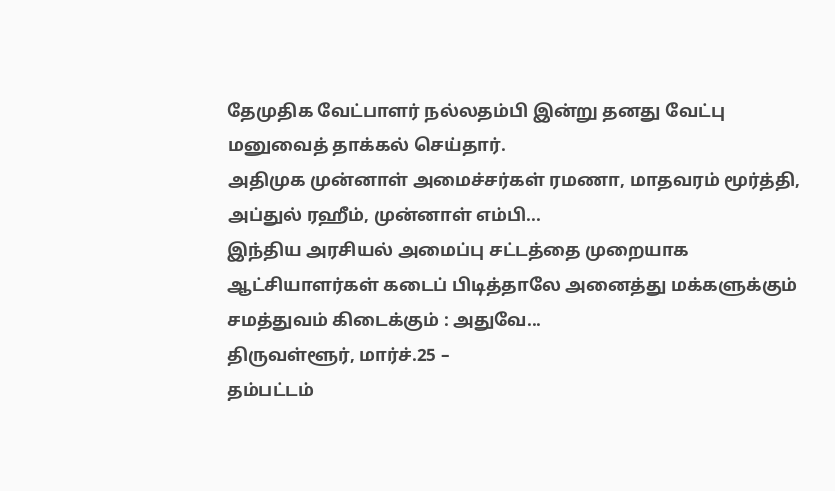தேமுதிக வேட்பாளர் நல்லதம்பி இன்று தனது வேட்பு மனுவைத் தாக்கல் செய்தார்.
அதிமுக முன்னாள் அமைச்சர்கள் ரமணா, மாதவரம் மூர்த்தி, அப்துல் ரஹீம், முன்னாள் எம்பி...
இந்திய அரசியல் அமைப்பு சட்டத்தை முறையாக ஆட்சியாளர்கள் கடைப் பிடித்தாலே அனைத்து மக்களுக்கும் சமத்துவம் கிடைக்கும் : அதுவே...
திருவள்ளூர், மார்ச்.25 –
தம்பட்டம்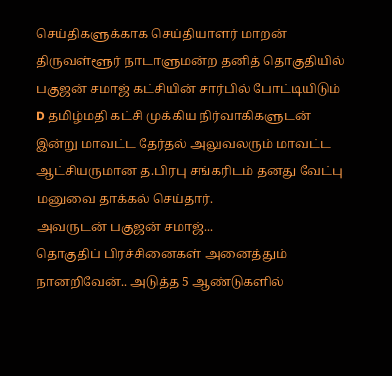செய்திகளுக்காக செய்தியாளர் மாறன்
திருவள்ளூர் நாடாளுமன்ற தனித் தொகுதியில் பகுஜன் சமாஜ் கட்சியின் சார்பில் போட்டியிடும் D தமிழ்மதி கட்சி முக்கிய நிர்வாகிகளுடன் இன்று மாவட்ட தேர்தல் அலுவலரும் மாவட்ட ஆட்சியருமான த.பிரபு சங்கரிடம் தனது வேட்பு மனுவை தாக்கல் செய்தார்.
அவருடன் பகுஜன் சமாஜ்...
தொகுதிப் பிரச்சினைகள் அனைத்தும் நானறிவேன்.. அடுத்த 5 ஆண்டுகளில்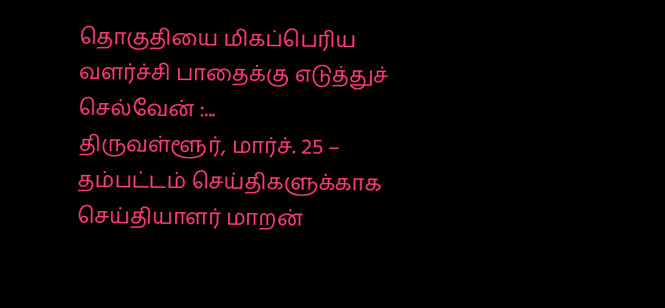தொகுதியை மிகப்பெரிய வளர்ச்சி பாதைக்கு எடுத்துச் செல்வேன் :...
திருவள்ளூர், மார்ச். 25 –
தம்பட்டம் செய்திகளுக்காக செய்தியாளர் மாறன்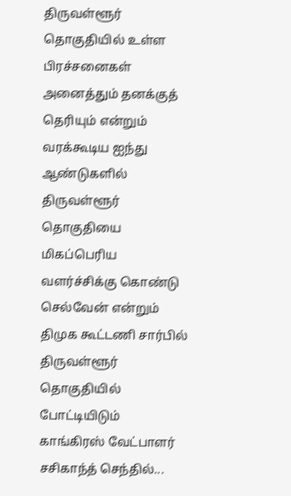திருவள்ளூர் தொகுதியில் உள்ள பிரச்சனைகள் அனைத்தும் தனக்குத் தெரியும் என்றும் வரக்கூடிய ஐந்து ஆண்டுகளில் திருவள்ளூர் தொகுதியை மிகப்பெரிய வளர்ச்சிக்கு கொண்டு செல்வேன் என்றும் திமுக கூட்டணி சார்பில் திருவள்ளூர் தொகுதியில் போட்டியிடும் காங்கிரஸ் வேட்பாளர் சசிகாந்த் செந்தில்...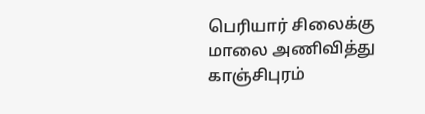பெரியார் சிலைக்கு மாலை அணிவித்து காஞ்சிபுரம்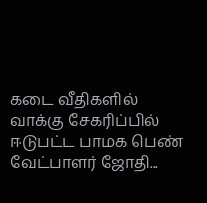கடை வீதிகளில் வாக்கு சேகரிப்பில் ஈடுபட்ட பாமக பெண் வேட்பாளர் ஜோதி...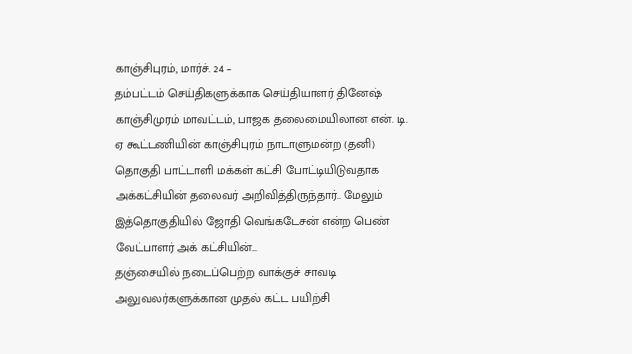காஞ்சிபுரம், மார்ச். 24 –
தம்பட்டம் செய்திகளுக்காக செய்தியாளர் தினேஷ்
காஞ்சிமுரம் மாவட்டம், பாஜக தலைமையிலான என். டி. ஏ கூட்டணியின் காஞ்சிபுரம் நாடாளுமன்ற (தனி) தொகுதி பாட்டாளி மக்கள் கட்சி போட்டியிடுவதாக அக்கட்சியின் தலைவர் அறிவித்திருந்தார்.. மேலும் இத்தொகுதியில் ஜோதி வெங்கடேசன் என்ற பெண் வேட்பாளர் அக் கட்சியின்...
தஞ்சையில் நடைப்பெற்ற வாக்குச் சாவடி அலுவலர்களுக்கான முதல் கட்ட பயிற்சி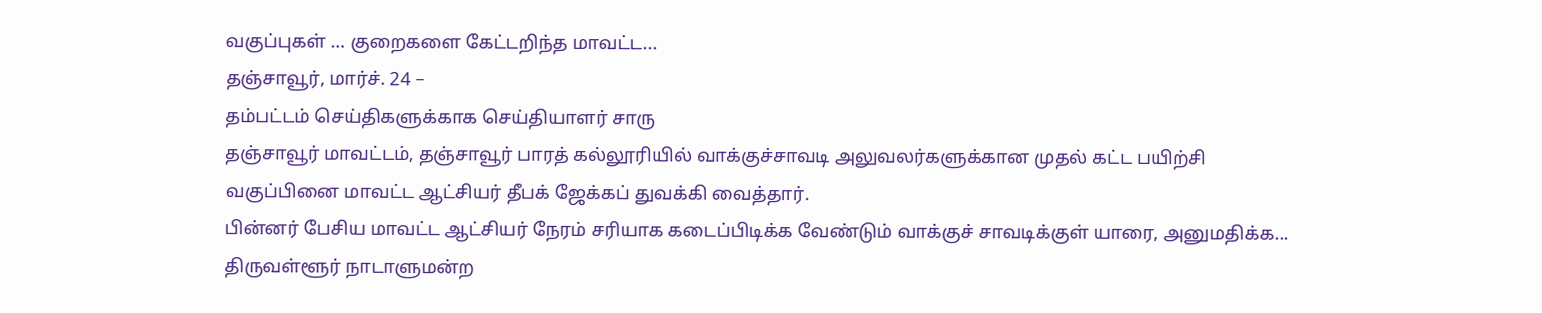வகுப்புகள் … குறைகளை கேட்டறிந்த மாவட்ட...
தஞ்சாவூர், மார்ச். 24 –
தம்பட்டம் செய்திகளுக்காக செய்தியாளர் சாரு
தஞ்சாவூர் மாவட்டம், தஞ்சாவூர் பாரத் கல்லூரியில் வாக்குச்சாவடி அலுவலர்களுக்கான முதல் கட்ட பயிற்சி வகுப்பினை மாவட்ட ஆட்சியர் தீபக் ஜேக்கப் துவக்கி வைத்தார்.
பின்னர் பேசிய மாவட்ட ஆட்சியர் நேரம் சரியாக கடைப்பிடிக்க வேண்டும் வாக்குச் சாவடிக்குள் யாரை, அனுமதிக்க...
திருவள்ளூர் நாடாளுமன்ற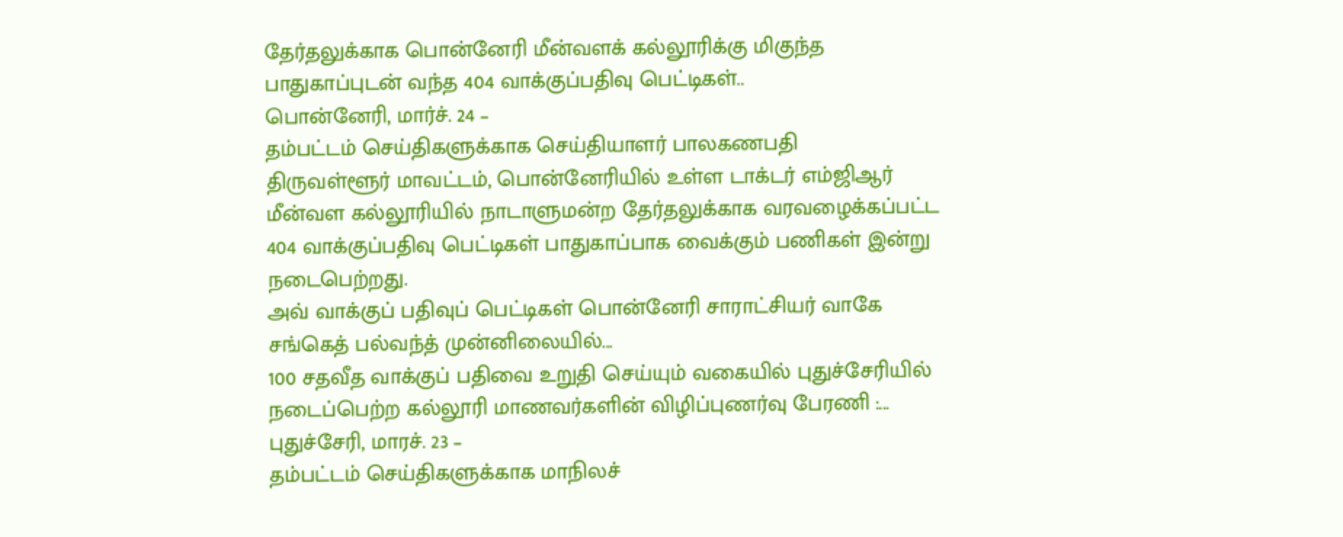தேர்தலுக்காக பொன்னேரி மீன்வளக் கல்லூரிக்கு மிகுந்த பாதுகாப்புடன் வந்த 404 வாக்குப்பதிவு பெட்டிகள்..
பொன்னேரி, மார்ச். 24 –
தம்பட்டம் செய்திகளுக்காக செய்தியாளர் பாலகணபதி
திருவள்ளூர் மாவட்டம், பொன்னேரியில் உள்ள டாக்டர் எம்ஜிஆர் மீன்வள கல்லூரியில் நாடாளுமன்ற தேர்தலுக்காக வரவழைக்கப்பட்ட 404 வாக்குப்பதிவு பெட்டிகள் பாதுகாப்பாக வைக்கும் பணிகள் இன்று நடைபெற்றது.
அவ் வாக்குப் பதிவுப் பெட்டிகள் பொன்னேரி சாராட்சியர் வாகே சங்கெத் பல்வந்த் முன்னிலையில்...
100 சதவீத வாக்குப் பதிவை உறுதி செய்யும் வகையில் புதுச்சேரியில் நடைப்பெற்ற கல்லூரி மாணவர்களின் விழிப்புணர்வு பேரணி :...
புதுச்சேரி, மாரச். 23 –
தம்பட்டம் செய்திகளுக்காக மாநிலச்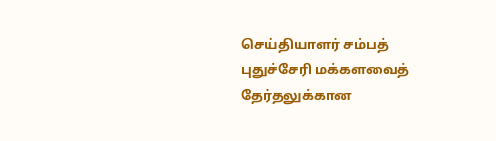செய்தியாளர் சம்பத்
புதுச்சேரி மக்களவைத் தேர்தலுக்கான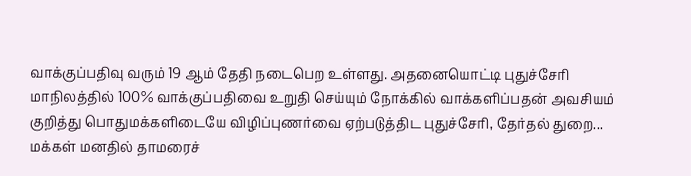வாக்குப்பதிவு வரும் 19 ஆம் தேதி நடைபெற உள்ளது. அதனையொட்டி புதுச்சேரி மாநிலத்தில் 100% வாக்குப்பதிவை உறுதி செய்யும் நோக்கில் வாக்களிப்பதன் அவசியம் குறித்து பொதுமக்களிடையே விழிப்புணர்வை ஏற்படுத்திட புதுச்சேரி, தேர்தல் துறை...
மக்கள் மனதில் தாமரைச்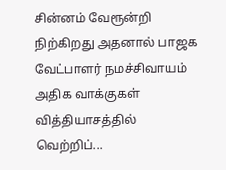சின்னம் வேரூன்றி நிற்கிறது அதனால் பாஜக வேட்பாளர் நமச்சிவாயம் அதிக வாக்குகள் வித்தியாசத்தில் வெற்றிப்...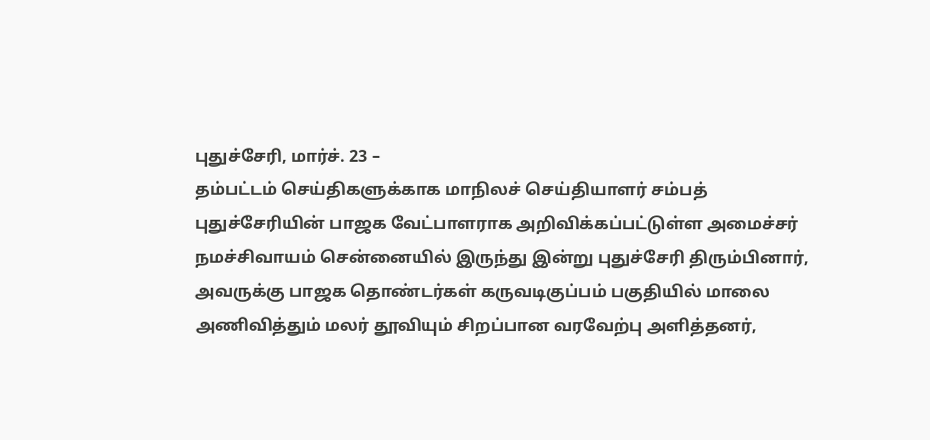புதுச்சேரி, மார்ச். 23 –
தம்பட்டம் செய்திகளுக்காக மாநிலச் செய்தியாளர் சம்பத்
புதுச்சேரியின் பாஜக வேட்பாளராக அறிவிக்கப்பட்டுள்ள அமைச்சர் நமச்சிவாயம் சென்னையில் இருந்து இன்று புதுச்சேரி திரும்பினார், அவருக்கு பாஜக தொண்டர்கள் கருவடிகுப்பம் பகுதியில் மாலை அணிவித்தும் மலர் தூவியும் சிறப்பான வரவேற்பு அளித்தனர்,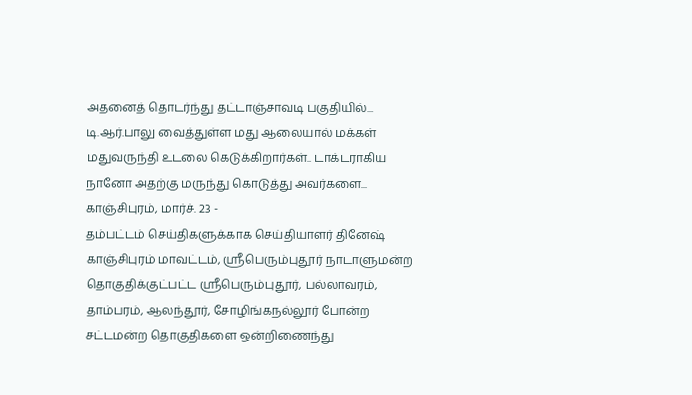அதனைத் தொடர்ந்து தட்டாஞ்சாவடி பகுதியில்...
டி.ஆர்.பாலு வைத்துள்ள மது ஆலையால் மக்கள் மதுவருந்தி உடலை கெடுக்கிறார்கள்.. டாக்டராகிய நானோ அதற்கு மருந்து கொடுத்து அவர்களை...
காஞ்சிபுரம், மார்ச். 23 -
தம்பட்டம் செய்திகளுக்காக செய்தியாளர் தினேஷ்
காஞ்சிபுரம் மாவட்டம், ஸ்ரீபெரும்புதூர் நாடாளுமன்ற தொகுதிக்குட்பட்ட ஸ்ரீபெரும்புதூர், பல்லாவரம், தாம்பரம், ஆலந்தூர், சோழிங்கநல்லூர் போன்ற சட்டமன்ற தொகுதிகளை ஒன்றிணைந்து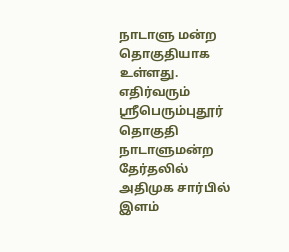நாடாளு மன்ற தொகுதியாக உள்ளது.
எதிர்வரும் ஶ்ரீபெரும்புதூர் தொகுதி நாடாளுமன்ற தேர்தலில் அதிமுக சார்பில் இளம்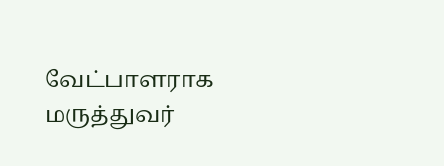வேட்பாளராக மருத்துவர்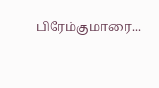பிரேம்குமாரை...